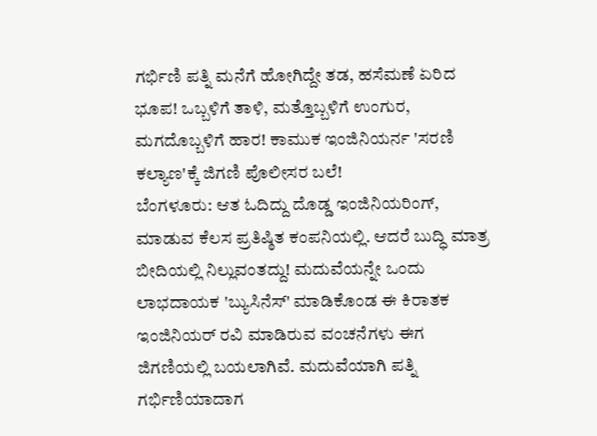ಗರ್ಭಿಣಿ ಪತ್ನಿ ಮನೆಗೆ ಹೋಗಿದ್ದೇ ತಡ, ಹಸೆಮಣೆ ಏರಿದ ಭೂಪ! ಒಬ್ಬಳಿಗೆ ತಾಳಿ, ಮತ್ತೊಬ್ಬಳಿಗೆ ಉಂಗುರ, ಮಗದೊಬ್ಬಳಿಗೆ ಹಾರ! ಕಾಮುಕ ಇಂಜಿನಿಯರ್ನ 'ಸರಣಿ ಕಲ್ಯಾಣ'ಕ್ಕೆ ಜಿಗಣಿ ಪೊಲೀಸರ ಬಲೆ!
ಬೆಂಗಳೂರು: ಆತ ಓದಿದ್ದು ದೊಡ್ಡ ಇಂಜಿನಿಯರಿಂಗ್, ಮಾಡುವ ಕೆಲಸ ಪ್ರತಿಷ್ಠಿತ ಕಂಪನಿಯಲ್ಲಿ. ಆದರೆ ಬುದ್ಧಿ ಮಾತ್ರ ಬೀದಿಯಲ್ಲಿ ನಿಲ್ಲುವಂತದ್ದು! ಮದುವೆಯನ್ನೇ ಒಂದು ಲಾಭದಾಯಕ 'ಬ್ಯುಸಿನೆಸ್' ಮಾಡಿಕೊಂಡ ಈ ಕಿರಾತಕ ಇಂಜಿನಿಯರ್ ರವಿ ಮಾಡಿರುವ ವಂಚನೆಗಳು ಈಗ ಜಿಗಣಿಯಲ್ಲಿ ಬಯಲಾಗಿವೆ. ಮದುವೆಯಾಗಿ ಪತ್ನಿ ಗರ್ಭಿಣಿಯಾದಾಗ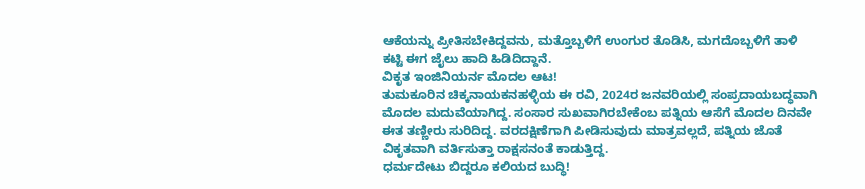ಆಕೆಯನ್ನು ಪ್ರೀತಿಸಬೇಕಿದ್ದವನು, ಮತ್ತೊಬ್ಬಳಿಗೆ ಉಂಗುರ ತೊಡಿಸಿ, ಮಗದೊಬ್ಬಳಿಗೆ ತಾಳಿ ಕಟ್ಟಿ ಈಗ ಜೈಲು ಹಾದಿ ಹಿಡಿದಿದ್ದಾನೆ.
ವಿಕೃತ ಇಂಜಿನಿಯರ್ನ ಮೊದಲ ಆಟ!
ತುಮಕೂರಿನ ಚಿಕ್ಕನಾಯಕನಹಳ್ಳಿಯ ಈ ರವಿ, 2024ರ ಜನವರಿಯಲ್ಲಿ ಸಂಪ್ರದಾಯಬದ್ಧವಾಗಿ ಮೊದಲ ಮದುವೆಯಾಗಿದ್ದ. ಸಂಸಾರ ಸುಖವಾಗಿರಬೇಕೆಂಬ ಪತ್ನಿಯ ಆಸೆಗೆ ಮೊದಲ ದಿನವೇ ಈತ ತಣ್ಣೀರು ಸುರಿದಿದ್ದ. ವರದಕ್ಷಿಣೆಗಾಗಿ ಪೀಡಿಸುವುದು ಮಾತ್ರವಲ್ಲದೆ, ಪತ್ನಿಯ ಜೊತೆ ವಿಕೃತವಾಗಿ ವರ್ತಿಸುತ್ತಾ ರಾಕ್ಷಸನಂತೆ ಕಾಡುತ್ತಿದ್ದ.
ಧರ್ಮದೇಟು ಬಿದ್ದರೂ ಕಲಿಯದ ಬುದ್ಧಿ!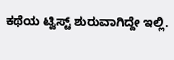ಕಥೆಯ ಟ್ವಿಸ್ಟ್ ಶುರುವಾಗಿದ್ದೇ ಇಲ್ಲಿ.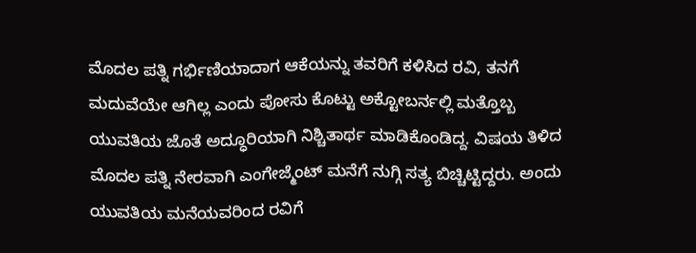ಮೊದಲ ಪತ್ನಿ ಗರ್ಭಿಣಿಯಾದಾಗ ಆಕೆಯನ್ನು ತವರಿಗೆ ಕಳಿಸಿದ ರವಿ, ತನಗೆ ಮದುವೆಯೇ ಆಗಿಲ್ಲ ಎಂದು ಪೋಸು ಕೊಟ್ಟು ಅಕ್ಟೋಬರ್ನಲ್ಲಿ ಮತ್ತೊಬ್ಬ ಯುವತಿಯ ಜೊತೆ ಅದ್ಧೂರಿಯಾಗಿ ನಿಶ್ಚಿತಾರ್ಥ ಮಾಡಿಕೊಂಡಿದ್ದ. ವಿಷಯ ತಿಳಿದ ಮೊದಲ ಪತ್ನಿ ನೇರವಾಗಿ ಎಂಗೇಜ್ಮೆಂಟ್ ಮನೆಗೆ ನುಗ್ಗಿ ಸತ್ಯ ಬಿಚ್ಚಿಟ್ಟಿದ್ದರು. ಅಂದು ಯುವತಿಯ ಮನೆಯವರಿಂದ ರವಿಗೆ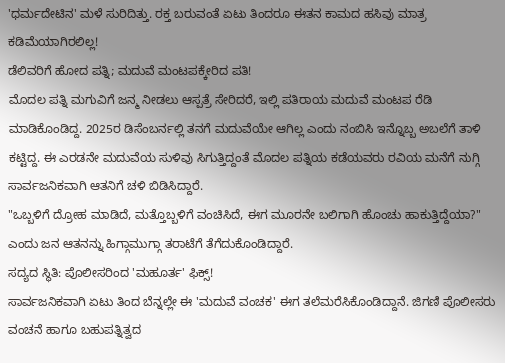'ಧರ್ಮದೇಟಿನ' ಮಳೆ ಸುರಿದಿತ್ತು. ರಕ್ತ ಬರುವಂತೆ ಏಟು ತಿಂದರೂ ಈತನ ಕಾಮದ ಹಸಿವು ಮಾತ್ರ ಕಡಿಮೆಯಾಗಿರಲಿಲ್ಲ!
ಡೆಲಿವರಿಗೆ ಹೋದ ಪತ್ನಿ; ಮದುವೆ ಮಂಟಪಕ್ಕೇರಿದ ಪತಿ!
ಮೊದಲ ಪತ್ನಿ ಮಗುವಿಗೆ ಜನ್ಮ ನೀಡಲು ಆಸ್ಪತ್ರೆ ಸೇರಿದರೆ, ಇಲ್ಲಿ ಪತಿರಾಯ ಮದುವೆ ಮಂಟಪ ರೆಡಿ ಮಾಡಿಕೊಂಡಿದ್ದ. 2025ರ ಡಿಸೆಂಬರ್ನಲ್ಲಿ ತನಗೆ ಮದುವೆಯೇ ಆಗಿಲ್ಲ ಎಂದು ನಂಬಿಸಿ ಇನ್ನೊಬ್ಬ ಅಬಲೆಗೆ ತಾಳಿ ಕಟ್ಟಿದ್ದ. ಈ ಎರಡನೇ ಮದುವೆಯ ಸುಳಿವು ಸಿಗುತ್ತಿದ್ದಂತೆ ಮೊದಲ ಪತ್ನಿಯ ಕಡೆಯವರು ರವಿಯ ಮನೆಗೆ ನುಗ್ಗಿ ಸಾರ್ವಜನಿಕವಾಗಿ ಆತನಿಗೆ ಚಳಿ ಬಿಡಿಸಿದ್ದಾರೆ.
"ಒಬ್ಬಳಿಗೆ ದ್ರೋಹ ಮಾಡಿದೆ, ಮತ್ತೊಬ್ಬಳಿಗೆ ವಂಚಿಸಿದೆ, ಈಗ ಮೂರನೇ ಬಲಿಗಾಗಿ ಹೊಂಚು ಹಾಕುತ್ತಿದ್ದೆಯಾ?" ಎಂದು ಜನ ಆತನನ್ನು ಹಿಗ್ಗಾಮುಗ್ಗಾ ತರಾಟೆಗೆ ತೆಗೆದುಕೊಂಡಿದ್ದಾರೆ.
ಸದ್ಯದ ಸ್ಥಿತಿ: ಪೊಲೀಸರಿಂದ 'ಮಹೂರ್ತ' ಫಿಕ್ಸ್!
ಸಾರ್ವಜನಿಕವಾಗಿ ಏಟು ತಿಂದ ಬೆನ್ನಲ್ಲೇ ಈ 'ಮದುವೆ ವಂಚಕ' ಈಗ ತಲೆಮರೆಸಿಕೊಂಡಿದ್ದಾನೆ. ಜಿಗಣಿ ಪೊಲೀಸರು ವಂಚನೆ ಹಾಗೂ ಬಹುಪತ್ನಿತ್ವದ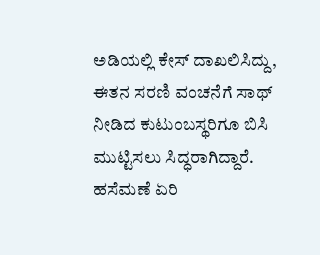ಅಡಿಯಲ್ಲಿ ಕೇಸ್ ದಾಖಲಿಸಿದ್ದು, ಈತನ ಸರಣಿ ವಂಚನೆಗೆ ಸಾಥ್ ನೀಡಿದ ಕುಟುಂಬಸ್ಥರಿಗೂ ಬಿಸಿ ಮುಟ್ಟಿಸಲು ಸಿದ್ಧರಾಗಿದ್ದಾರೆ. ಹಸೆಮಣೆ ಏರಿ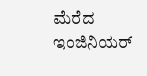ಮೆರೆದ ಇಂಜಿನಿಯರ್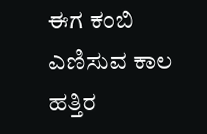ಈಗ ಕಂಬಿ ಎಣಿಸುವ ಕಾಲ ಹತ್ತಿರ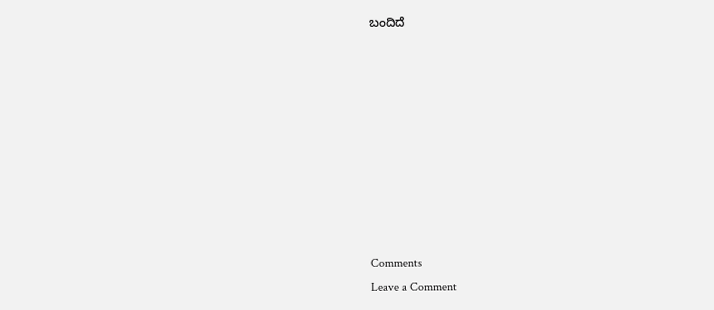ಬಂದಿದೆ









Comments
Leave a Comment